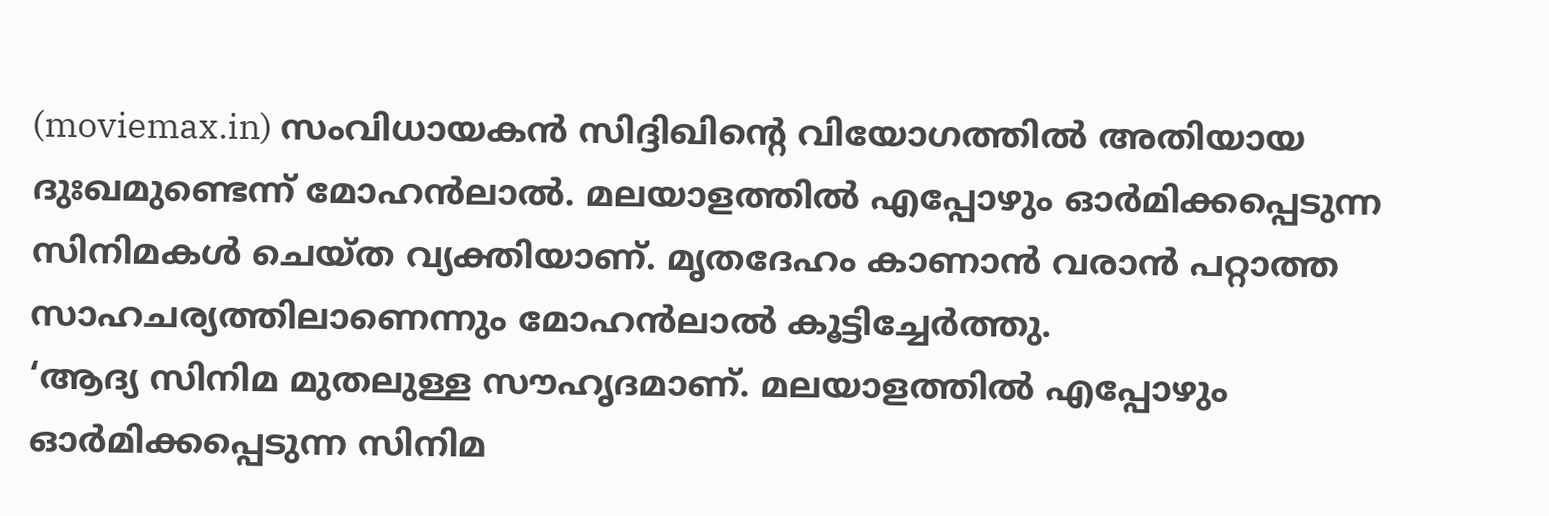(moviemax.in) സംവിധായകൻ സിദ്ദിഖിന്റെ വിയോഗത്തിൽ അതിയായ ദുഃഖമുണ്ടെന്ന് മോഹൻലാൽ. മലയാളത്തിൽ എപ്പോഴും ഓർമിക്കപ്പെടുന്ന സിനിമകൾ ചെയ്ത വ്യക്തിയാണ്. മൃതദേഹം കാണാൻ വരാൻ പറ്റാത്ത സാഹചര്യത്തിലാണെന്നും മോഹൻലാൽ കൂട്ടിച്ചേർത്തു.
‘ആദ്യ സിനിമ മുതലുള്ള സൗഹൃദമാണ്. മലയാളത്തിൽ എപ്പോഴും ഓർമിക്കപ്പെടുന്ന സിനിമ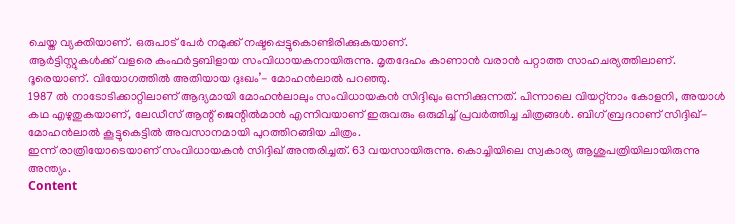ചെയ്ത വ്യക്തിയാണ്. ഒരുപാട് പേർ നമുക്ക് നഷ്ടപ്പെട്ടുകൊണ്ടിരിക്കുകയാണ്.
ആർട്ടിസ്റ്റുകൾക്ക് വളരെ കംഫർട്ടബിളായ സംവിധായകനായിരുന്നു. മൃതദേഹം കാണാൻ വരാൻ പറ്റാത്ത സാഹചര്യത്തിലാണ്. ദൂരെയാണ്. വിയോഗത്തിൽ അതിയായ ദുഃഖം’- മോഹൻലാൽ പറഞ്ഞു.
1987 ൽ നാടോടിക്കാറ്റിലാണ് ആദ്യമായി മോഹൻലാലും സംവിധായകൻ സിദ്ദിഖും ഒന്നിക്കുന്നത്. പിന്നാലെ വിയറ്റ്നാം കോളനി, അയാൾ കഥ എഴുതുകയാണ്, ലേഡീസ് ആന്റ് ജെന്റിൽമാൻ എന്നിവയാണ് ഇരുവരും ഒരുമിച്ച് പ്രവർത്തിച്ച ചിത്രങ്ങൾ. ബിഗ് ബ്രദറാണ് സിദ്ദിഖ്-മോഹൻലാൽ കൂട്ടുകെട്ടിൽ അവസാനമായി പുറത്തിറങ്ങിയ ചിത്രം.
ഇന്ന് രാത്രിയോടെയാണ് സംവിധായകൻ സിദ്ദിഖ് അന്തരിച്ചത്. 63 വയസായിരുന്നു. കൊച്ചിയിലെ സ്വകാര്യ ആശുപത്രിയിലായിരുന്നു അന്ത്യം.
Content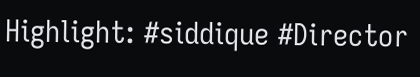Highlight: #siddique #Director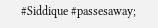#Siddique #passesaway;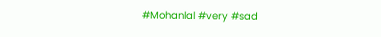#Mohanlal #very #sad